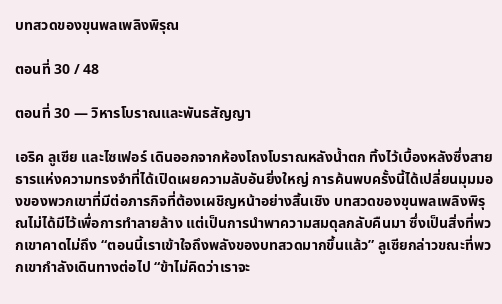บทสวดของขุนพลเพลิงพิรุณ

ตอนที่ 30 / 48

ตอนที่ 30 — วิหารโบราณและพันธสัญญา

เอริค ลูเซีย และไซเฟอร์ เดินออกจากห้องโถงโบราณหลังน้ำตก ทิ้งไว้เบื้องหลังซึ่งสายธารแห่งความทรงจำที่ได้เปิดเผยความลับอันยิ่งใหญ่ การค้นพบครั้งนี้ได้เปลี่ยนมุมมองของพวกเขาที่มีต่อภารกิจที่ต้องเผชิญหน้าอย่างสิ้นเชิง บทสวดของขุนพลเพลิงพิรุณไม่ได้มีไว้เพื่อการทำลายล้าง แต่เป็นการนำพาความสมดุลกลับคืนมา ซึ่งเป็นสิ่งที่พวกเขาคาดไม่ถึง “ตอนนี้เราเข้าใจถึงพลังของบทสวดมากขึ้นแล้ว” ลูเซียกล่าวขณะที่พวกเขากำลังเดินทางต่อไป “ข้าไม่คิดว่าเราจะ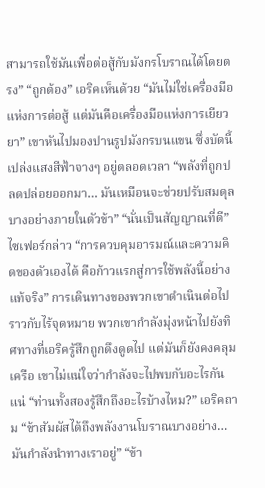สามารถใช้มันเพื่อต่อสู้กับมังกรโบราณได้โดยตรง” “ถูกต้อง” เอริคเห็นด้วย “มันไม่ใช่เครื่องมือแห่งการต่อสู้ แต่มันคือเครื่องมือแห่งการเยียวยา” เขาหันไปมองปานรูปมังกรบนแขน ซึ่งบัดนี้เปล่งแสงสีฟ้าจางๆ อยู่ตลอดเวลา “พลังที่ถูกปลดปล่อยออกมา… มันเหมือนจะช่วยปรับสมดุลบางอย่างภายในตัวข้า” “นั่นเป็นสัญญาณที่ดี” ไซเฟอร์กล่าว “การควบคุมอารมณ์และความคิดของตัวเองได้ คือก้าวแรกสู่การใช้พลังนี้อย่างแท้จริง” การเดินทางของพวกเขาดำเนินต่อไปราวกับไร้จุดหมาย พวกเขากำลังมุ่งหน้าไปยังทิศทางที่เอริครู้สึกถูกดึงดูดไป แต่มันก็ยังคงคลุมเครือ เขาไม่แน่ใจว่ากำลังจะไปพบกับอะไรกันแน่ “ท่านทั้งสองรู้สึกถึงอะไรบ้างไหม?” เอริคถาม “ข้าสัมผัสได้ถึงพลังงานโบราณบางอย่าง… มันกำลังนำทางเราอยู่” “ข้า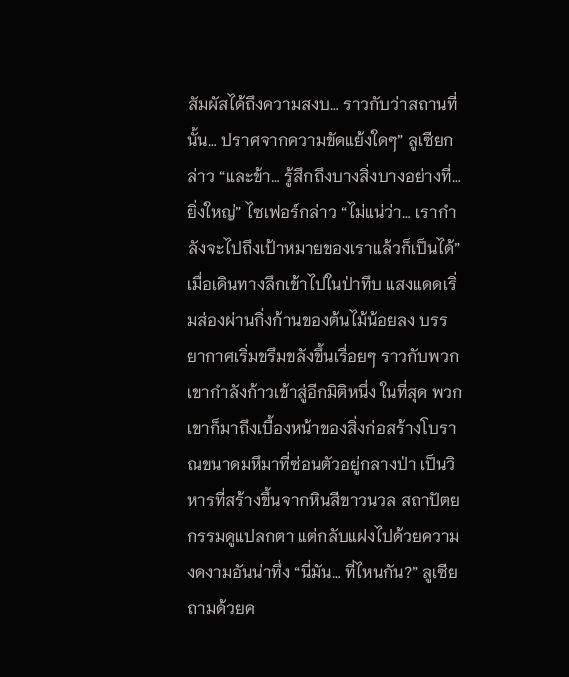สัมผัสได้ถึงความสงบ… ราวกับว่าสถานที่นั้น… ปราศจากความขัดแย้งใดๆ” ลูเซียกล่าว “และข้า… รู้สึกถึงบางสิ่งบางอย่างที่… ยิ่งใหญ่” ไซเฟอร์กล่าว “ไม่แน่ว่า… เรากำลังจะไปถึงเป้าหมายของเราแล้วก็เป็นได้” เมื่อเดินทางลึกเข้าไปในป่าทึบ แสงแดดเริ่มส่องผ่านกิ่งก้านของต้นไม้น้อยลง บรรยากาศเริ่มขรึมขลังขึ้นเรื่อยๆ ราวกับพวกเขากำลังก้าวเข้าสู่อีกมิติหนึ่ง ในที่สุด พวกเขาก็มาถึงเบื้องหน้าของสิ่งก่อสร้างโบราณขนาดมหึมาที่ซ่อนตัวอยู่กลางป่า เป็นวิหารที่สร้างขึ้นจากหินสีขาวนวล สถาปัตยกรรมดูแปลกตา แต่กลับแฝงไปด้วยความงดงามอันน่าทึ่ง “นี่มัน… ที่ไหนกัน?” ลูเซียถามด้วยค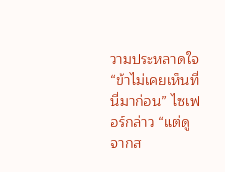วามประหลาดใจ “ข้าไม่เคยเห็นที่นี่มาก่อน” ไซเฟอร์กล่าว “แต่ดูจากส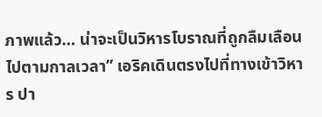ภาพแล้ว… น่าจะเป็นวิหารโบราณที่ถูกลืมเลือนไปตามกาลเวลา” เอริคเดินตรงไปที่ทางเข้าวิหาร ปา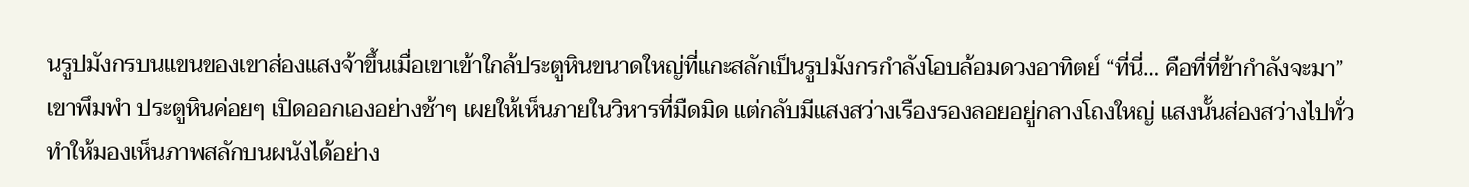นรูปมังกรบนแขนของเขาส่องแสงจ้าขึ้นเมื่อเขาเข้าใกล้ประตูหินขนาดใหญ่ที่แกะสลักเป็นรูปมังกรกำลังโอบล้อมดวงอาทิตย์ “ที่นี่… คือที่ที่ข้ากำลังจะมา” เขาพึมพำ ประตูหินค่อยๆ เปิดออกเองอย่างช้าๆ เผยให้เห็นภายในวิหารที่มืดมิด แต่กลับมีแสงสว่างเรืองรองลอยอยู่กลางโถงใหญ่ แสงนั้นส่องสว่างไปทั่ว ทำให้มองเห็นภาพสลักบนผนังได้อย่าง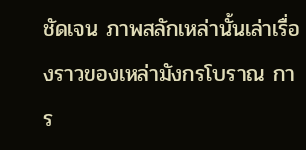ชัดเจน ภาพสลักเหล่านั้นเล่าเรื่องราวของเหล่ามังกรโบราณ การ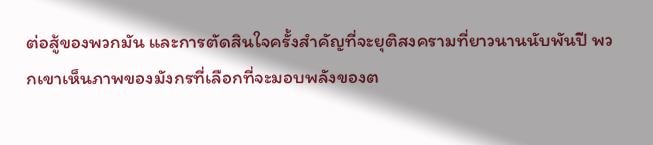ต่อสู้ของพวกมัน และการตัดสินใจครั้งสำคัญที่จะยุติสงครามที่ยาวนานนับพันปี พวกเขาเห็นภาพของมังกรที่เลือกที่จะมอบพลังของต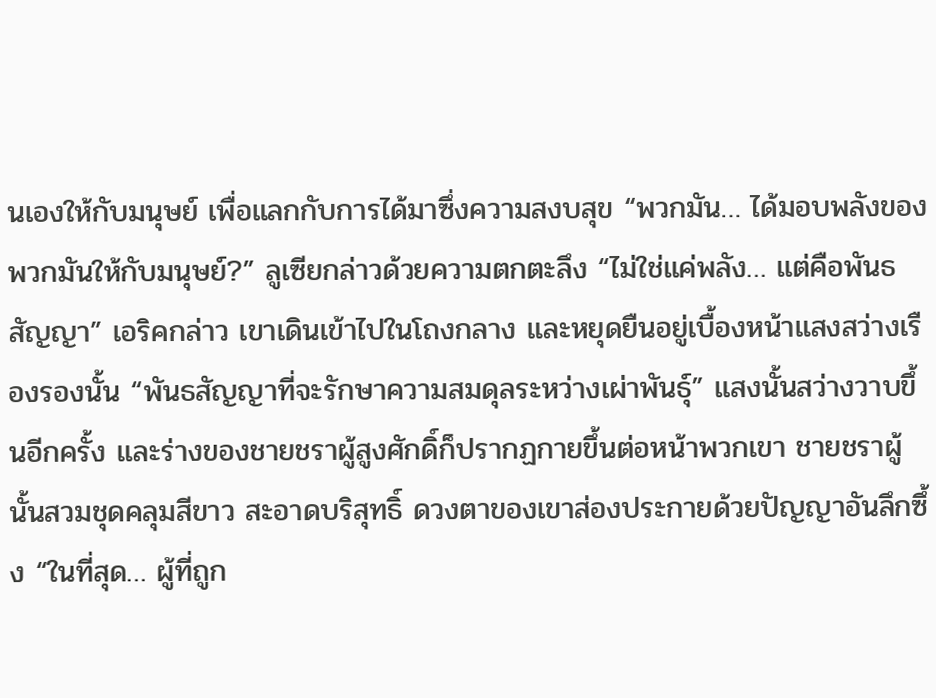นเองให้กับมนุษย์ เพื่อแลกกับการได้มาซึ่งความสงบสุข “พวกมัน… ได้มอบพลังของพวกมันให้กับมนุษย์?” ลูเซียกล่าวด้วยความตกตะลึง “ไม่ใช่แค่พลัง… แต่คือพันธสัญญา” เอริคกล่าว เขาเดินเข้าไปในโถงกลาง และหยุดยืนอยู่เบื้องหน้าแสงสว่างเรืองรองนั้น “พันธสัญญาที่จะรักษาความสมดุลระหว่างเผ่าพันธุ์” แสงนั้นสว่างวาบขึ้นอีกครั้ง และร่างของชายชราผู้สูงศักดิ์ก็ปรากฏกายขึ้นต่อหน้าพวกเขา ชายชราผู้นั้นสวมชุดคลุมสีขาว สะอาดบริสุทธิ์ ดวงตาของเขาส่องประกายด้วยปัญญาอันลึกซึ้ง “ในที่สุด… ผู้ที่ถูก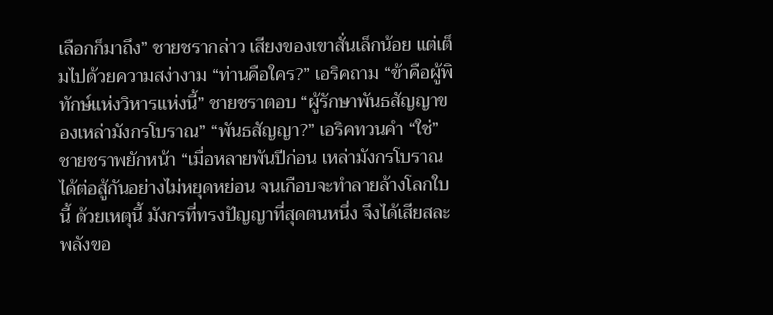เลือกก็มาถึง” ชายชรากล่าว เสียงของเขาสั่นเล็กน้อย แต่เต็มไปด้วยความสง่างาม “ท่านคือใคร?” เอริคถาม “ข้าคือผู้พิทักษ์แห่งวิหารแห่งนี้” ชายชราตอบ “ผู้รักษาพันธสัญญาของเหล่ามังกรโบราณ” “พันธสัญญา?” เอริคทวนคำ “ใช่” ชายชราพยักหน้า “เมื่อหลายพันปีก่อน เหล่ามังกรโบราณได้ต่อสู้กันอย่างไม่หยุดหย่อน จนเกือบจะทำลายล้างโลกใบนี้ ด้วยเหตุนี้ มังกรที่ทรงปัญญาที่สุดตนหนึ่ง จึงได้เสียสละพลังขอ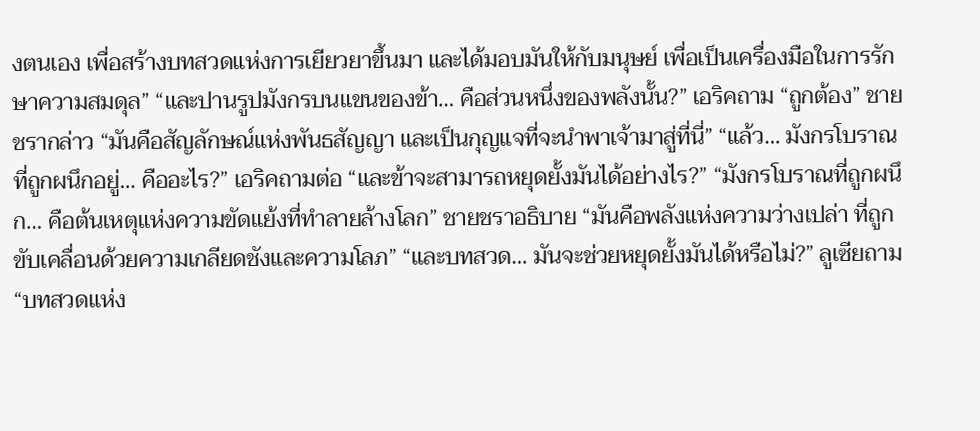งตนเอง เพื่อสร้างบทสวดแห่งการเยียวยาขึ้นมา และได้มอบมันให้กับมนุษย์ เพื่อเป็นเครื่องมือในการรักษาความสมดุล” “และปานรูปมังกรบนแขนของข้า… คือส่วนหนึ่งของพลังนั้น?” เอริคถาม “ถูกต้อง” ชายชรากล่าว “มันคือสัญลักษณ์แห่งพันธสัญญา และเป็นกุญแจที่จะนำพาเจ้ามาสู่ที่นี่” “แล้ว… มังกรโบราณที่ถูกผนึกอยู่… คืออะไร?” เอริคถามต่อ “และข้าจะสามารถหยุดยั้งมันได้อย่างไร?” “มังกรโบราณที่ถูกผนึก… คือต้นเหตุแห่งความขัดแย้งที่ทำลายล้างโลก” ชายชราอธิบาย “มันคือพลังแห่งความว่างเปล่า ที่ถูกขับเคลื่อนด้วยความเกลียดชังและความโลภ” “และบทสวด… มันจะช่วยหยุดยั้งมันได้หรือไม่?” ลูเซียถาม “บทสวดแห่ง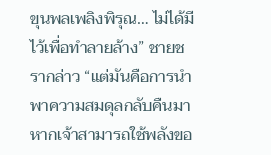ขุนพลเพลิงพิรุณ… ไม่ได้มีไว้เพื่อทำลายล้าง” ชายชรากล่าว “แต่มันคือการนำพาความสมดุลกลับคืนมา หากเจ้าสามารถใช้พลังขอ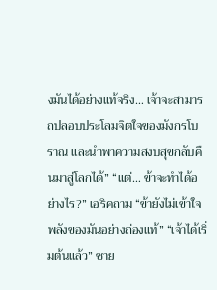งมันได้อย่างแท้จริง… เจ้าจะสามารถปลอบประโลมจิตใจของมังกรโบราณ และนำพาความสงบสุขกลับคืนมาสู่โลกได้” “แต่… ข้าจะทำได้อย่างไร?” เอริคถาม “ข้ายังไม่เข้าใจพลังของมันอย่างถ่องแท้” “เจ้าได้เริ่มต้นแล้ว” ชาย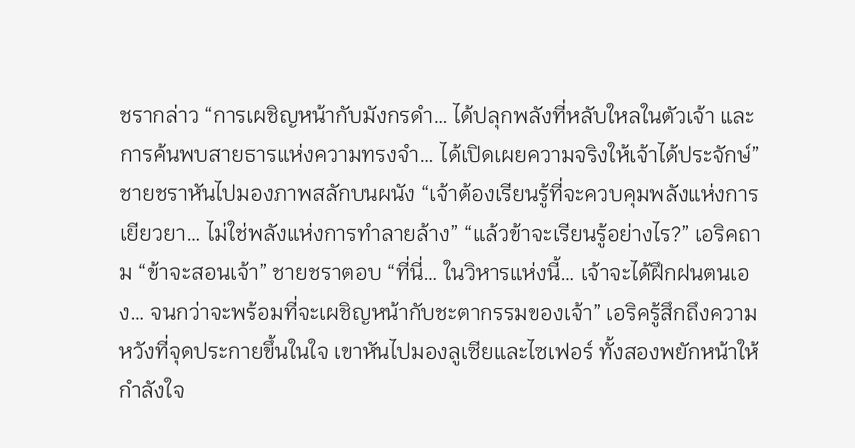ชรากล่าว “การเผชิญหน้ากับมังกรดำ… ได้ปลุกพลังที่หลับใหลในตัวเจ้า และการค้นพบสายธารแห่งความทรงจำ… ได้เปิดเผยความจริงให้เจ้าได้ประจักษ์” ชายชราหันไปมองภาพสลักบนผนัง “เจ้าต้องเรียนรู้ที่จะควบคุมพลังแห่งการเยียวยา… ไม่ใช่พลังแห่งการทำลายล้าง” “แล้วข้าจะเรียนรู้อย่างไร?” เอริคถาม “ข้าจะสอนเจ้า” ชายชราตอบ “ที่นี่… ในวิหารแห่งนี้… เจ้าจะได้ฝึกฝนตนเอง… จนกว่าจะพร้อมที่จะเผชิญหน้ากับชะตากรรมของเจ้า” เอริครู้สึกถึงความหวังที่จุดประกายขึ้นในใจ เขาหันไปมองลูเซียและไซเฟอร์ ทั้งสองพยักหน้าให้กำลังใจ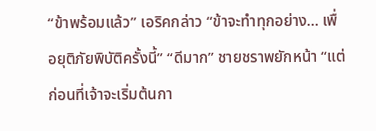“ข้าพร้อมแล้ว” เอริคกล่าว “ข้าจะทำทุกอย่าง… เพื่อยุติภัยพิบัติครั้งนี้” “ดีมาก” ชายชราพยักหน้า “แต่ก่อนที่เจ้าจะเริ่มต้นกา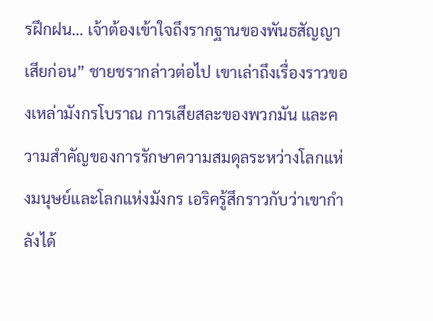รฝึกฝน… เจ้าต้องเข้าใจถึงรากฐานของพันธสัญญาเสียก่อน” ชายชรากล่าวต่อไป เขาเล่าถึงเรื่องราวของเหล่ามังกรโบราณ การเสียสละของพวกมัน และความสำคัญของการรักษาความสมดุลระหว่างโลกแห่งมนุษย์และโลกแห่งมังกร เอริครู้สึกราวกับว่าเขากำลังได้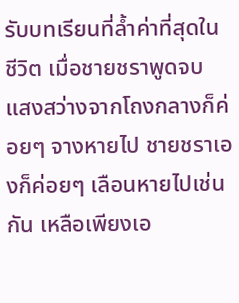รับบทเรียนที่ล้ำค่าที่สุดในชีวิต เมื่อชายชราพูดจบ แสงสว่างจากโถงกลางก็ค่อยๆ จางหายไป ชายชราเองก็ค่อยๆ เลือนหายไปเช่นกัน เหลือเพียงเอ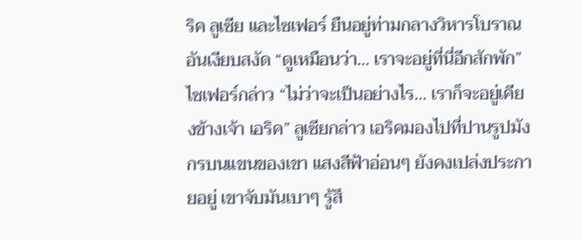ริค ลูเซีย และไซเฟอร์ ยืนอยู่ท่ามกลางวิหารโบราณอันเงียบสงัด “ดูเหมือนว่า… เราจะอยู่ที่นี่อีกสักพัก” ไซเฟอร์กล่าว “ไม่ว่าจะเป็นอย่างไร… เราก็จะอยู่เคียงข้างเจ้า เอริค” ลูเซียกล่าว เอริคมองไปที่ปานรูปมังกรบนแขนของเขา แสงสีฟ้าอ่อนๆ ยังคงเปล่งประกายอยู่ เขาจับมันเบาๆ รู้สึ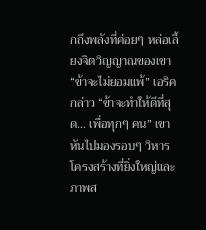กถึงพลังที่ค่อยๆ หล่อเลี้ยงจิตวิญญาณของเขา “ข้าจะไม่ยอมแพ้” เอริคกล่าว “ข้าจะทำให้ดีที่สุด… เพื่อทุกๆ คน” เขาหันไปมองรอบๆ วิหาร โครงสร้างที่ยิ่งใหญ่และภาพส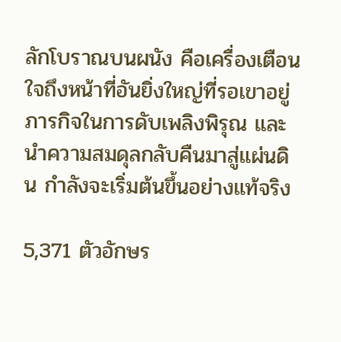ลักโบราณบนผนัง คือเครื่องเตือนใจถึงหน้าที่อันยิ่งใหญ่ที่รอเขาอยู่ ภารกิจในการดับเพลิงพิรุณ และนำความสมดุลกลับคืนมาสู่แผ่นดิน กำลังจะเริ่มต้นขึ้นอย่างแท้จริง

5,371 ตัวอักษร